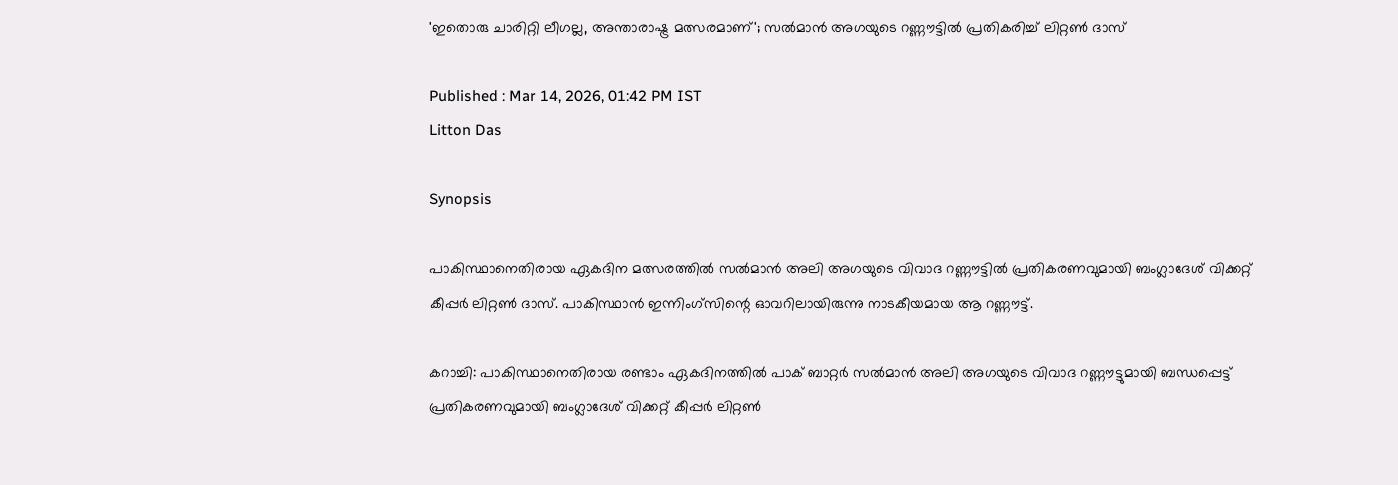'ഇതൊരു ചാരിറ്റി ലീഗല്ല, അന്താരാഷ്ട്ര മത്സരമാണ്'; സല്‍മാന്‍ അഗയുടെ റണ്ണൗട്ടില്‍ പ്രതികരിച്ച് ലിറ്റണ്‍ ദാസ്

Published : Mar 14, 2026, 01:42 PM IST
Litton Das

Synopsis

പാകിസ്ഥാനെതിരായ ഏകദിന മത്സരത്തില്‍ സല്‍മാന്‍ അലി അഗയുടെ വിവാദ റണ്ണൗട്ടില്‍ പ്രതികരണവുമായി ബംഗ്ലാദേശ് വിക്കറ്റ് കീപ്പര്‍ ലിറ്റണ്‍ ദാസ്. പാകിസ്ഥാന്‍ ഇന്നിംഗ്സിന്റെ ഓവറിലായിരുന്നു നാടകീയമായ ആ റണ്ണൗട്ട്.

കറാച്ചി: പാകിസ്ഥാനെതിരായ രണ്ടാം ഏകദിനത്തില്‍ പാക് ബാറ്റര്‍ സല്‍മാന്‍ അലി അഗയുടെ വിവാദ റണ്ണൗട്ടുമായി ബന്ധപ്പെട്ട് പ്രതികരണവുമായി ബംഗ്ലാദേശ് വിക്കറ്റ് കീപ്പര്‍ ലിറ്റണ്‍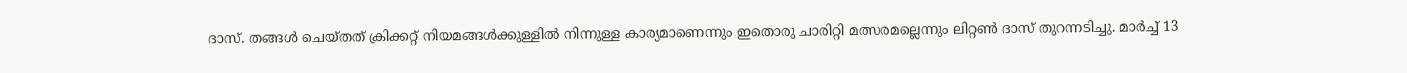ദാസ്. തങ്ങള്‍ ചെയ്തത് ക്രിക്കറ്റ് നിയമങ്ങള്‍ക്കുള്ളില്‍ നിന്നുള്ള കാര്യമാണെന്നും ഇതൊരു ചാരിറ്റി മത്സരമല്ലെന്നും ലിറ്റണ്‍ ദാസ് തുറന്നടിച്ചു. മാര്‍ച്ച് 13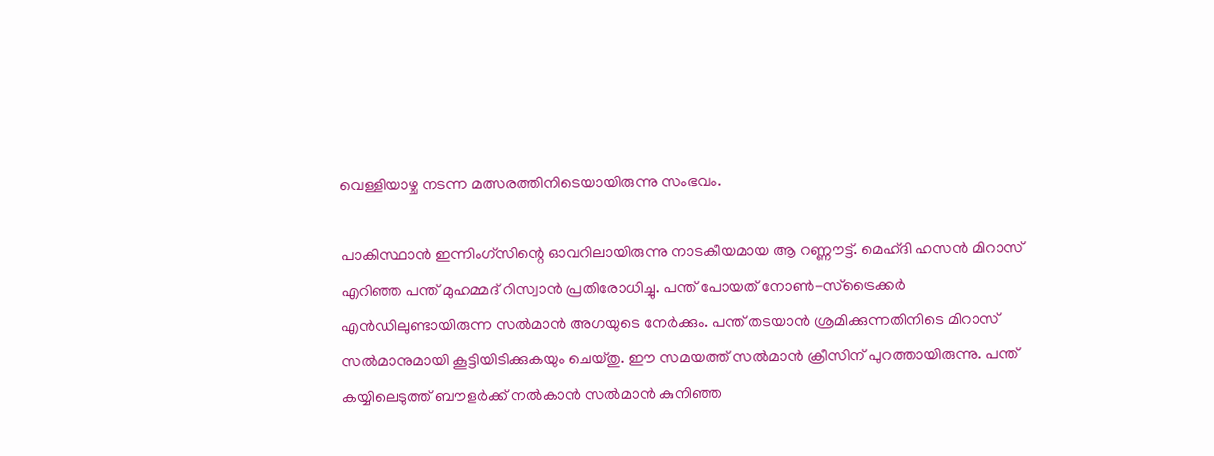വെള്ളിയാഴ്ച നടന്ന മത്സരത്തിനിടെയായിരുന്നു സംഭവം.

പാകിസ്ഥാന്‍ ഇന്നിംഗ്സിന്റെ ഓവറിലായിരുന്നു നാടകീയമായ ആ റണ്ണൗട്ട്. മെഹ്ദി ഹസന്‍ മിറാസ് എറിഞ്ഞ പന്ത് മുഹമ്മദ് റിസ്വാന്‍ പ്രതിരോധിച്ചു. പന്ത് പോയത് നോണ്‍-സ്‌ട്രൈക്കര്‍ എന്‍ഡിലുണ്ടായിരുന്ന സല്‍മാന്‍ അഗയുടെ നേര്‍ക്കും. പന്ത് തടയാന്‍ ശ്രമിക്കുന്നതിനിടെ മിറാസ് സല്‍മാനുമായി കൂട്ടിയിടിക്കുകയും ചെയ്തു. ഈ സമയത്ത് സല്‍മാന്‍ ക്രീസിന് പുറത്തായിരുന്നു. പന്ത് കയ്യിലെടുത്ത് ബൗളര്‍ക്ക് നല്‍കാന്‍ സല്‍മാന്‍ കുനിഞ്ഞ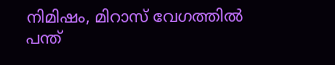നിമിഷം, മിറാസ് വേഗത്തില്‍ പന്ത്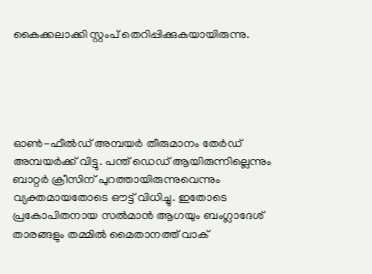കൈക്കലാക്കി സ്റ്റംപ് തെറിപ്പിക്കുകയായിരുന്നു.





ഓണ്‍-ഫീല്‍ഡ് അമ്പയര്‍ തീരുമാനം തേര്‍ഡ് അമ്പയര്‍ക്ക് വിട്ടു. പന്ത് ഡെഡ് ആയിരുന്നില്ലെന്നും ബാറ്റര്‍ ക്രീസിന് പുറത്തായിരുന്നുവെന്നും വ്യക്തമായതോടെ ഔട്ട് വിധിച്ചു. ഇതോടെ പ്രകോപിതനായ സല്‍മാന്‍ ആഗയും ബംഗ്ലാദേശ് താരങ്ങളും തമ്മില്‍ മൈതാനത്ത് വാക്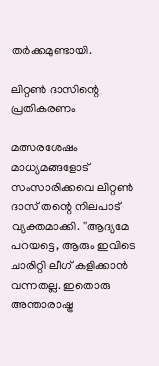തര്‍ക്കമുണ്ടായി.

ലിറ്റണ്‍ ദാസിന്റെ പ്രതികരണം

മത്സരശേഷം മാധ്യമങ്ങളോട് സംസാരിക്കവെ ലിറ്റണ്‍ ദാസ് തന്റെ നിലപാട് വ്യക്തമാക്കി. ''ആദ്യമേ പറയട്ടെ, ആരും ഇവിടെ ചാരിറ്റി ലീഗ് കളിക്കാന്‍ വന്നതല്ല. ഇതൊരു അന്താരാഷ്ട്ര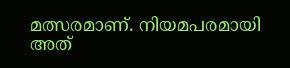മത്സരമാണ്. നിയമപരമായി അത്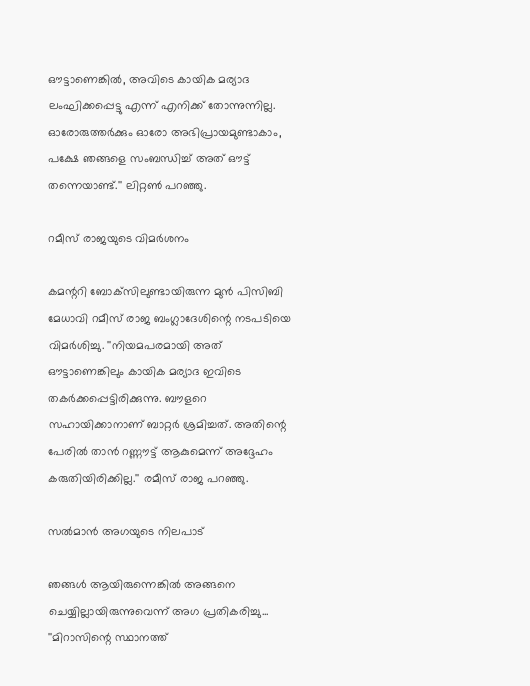ഔട്ടാണെങ്കില്‍, അവിടെ കായിക മര്യാദ ലംഘിക്കപ്പെട്ടു എന്ന് എനിക്ക് തോന്നുന്നില്ല. ഓരോരുത്തര്‍ക്കും ഓരോ അഭിപ്രായമുണ്ടാകാം, പക്ഷേ ഞങ്ങളെ സംബന്ധിച്ച് അത് ഔട്ട് തന്നെയാണ്ട്.'' ലിറ്റണ്‍ പറഞ്ഞു.

റമീസ് രാജയുടെ വിമര്‍ശനം

കമന്ററി ബോക്‌സിലുണ്ടായിരുന്ന മുന്‍ പിസിബി മേധാവി റമീസ് രാജ ബംഗ്ലാദേശിന്റെ നടപടിയെ വിമര്‍ശിച്ചു. ''നിയമപരമായി അത് ഔട്ടാണെങ്കിലും കായിക മര്യാദ ഇവിടെ തകര്‍ക്കപ്പെട്ടിരിക്കുന്നു. ബൗളറെ സഹായിക്കാനാണ് ബാറ്റര്‍ ശ്രമിച്ചത്. അതിന്റെ പേരില്‍ താന്‍ റണ്ണൗട്ട് ആകുമെന്ന് അദ്ദേഹം കരുതിയിരിക്കില്ല.'' രമീസ് രാജ പറഞ്ഞു.

സല്‍മാന്‍ അഗയുടെ നിലപാട്

ഞങ്ങള്‍ ആയിരുന്നെങ്കില്‍ അങ്ങനെ ചെയ്യില്ലായിരുന്നുവെന്ന് അഗ പ്രതികരിച്ചു... ''മിറാസിന്റെ സ്ഥാനത്ത്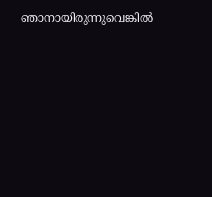ഞാനായിരുന്നുവെങ്കില്‍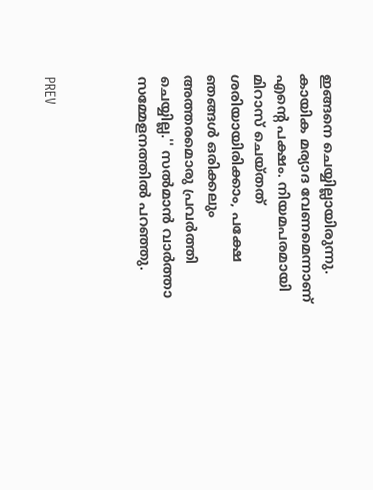ഇങ്ങനെ ചെയ്യില്ലായിരുന്നു. കായിക മര്യാദ വേണമെന്നാണ് എന്റെ പക്ഷം. നിയമപരമായി മിറാസ് ചെയ്തത് ശരിയായിരിക്കാം, പക്ഷേ ഞങ്ങള്‍ ഒരിക്കലും അത്തരമൊരു പ്രവര്‍ത്തി ചെയ്യില്ല.'' സല്‍മാന്‍ വാര്‍ത്താ സമ്മേളനത്തില്‍ പറഞ്ഞു.



PREV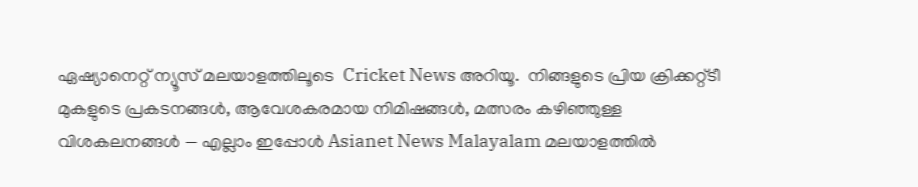ഏഷ്യാനെറ്റ് ന്യൂസ് മലയാളത്തിലൂടെ  Cricket News അറിയൂ.  നിങ്ങളുടെ പ്രിയ ക്രിക്കറ്റ്ടീ മുകളുടെ പ്രകടനങ്ങൾ, ആവേശകരമായ നിമിഷങ്ങൾ, മത്സരം കഴിഞ്ഞുള്ള വിശകലനങ്ങൾ — എല്ലാം ഇപ്പോൾ Asianet News Malayalam മലയാളത്തിൽ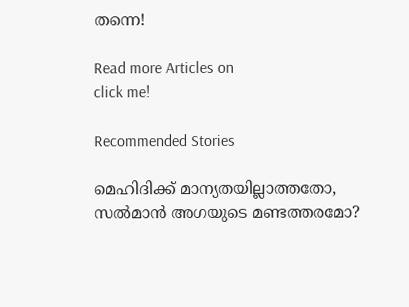തന്നെ!

Read more Articles on
click me!

Recommended Stories

മെഹിദിക്ക് മാന്യതയില്ലാത്തതോ, സൽമാൻ അഗയുടെ മണ്ടത്തരമോ?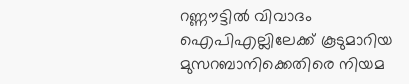റണ്ണൗട്ടില്‍ വിവാദം
ഐപിഎല്ലിലേക്ക് കൂടുമാറിയ മുസറബാനിക്കെതിരെ നിയമ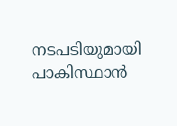നടപടിയുമായി പാകിസ്ഥാന്‍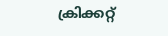ക്രിക്കറ്റ്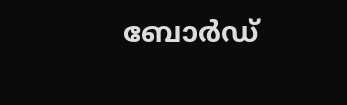ബോര്‍ഡ്